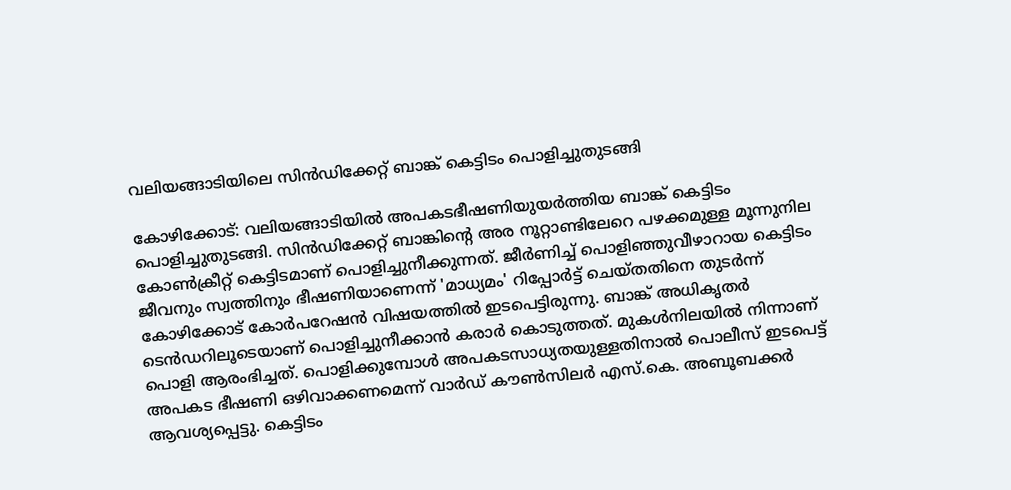വലിയങ്ങാടിയിലെ സിൻഡിക്കേറ്റ് ബാങ്ക് കെട്ടിടം പൊളിച്ചുതുടങ്ങി

കോഴിക്കോട്: വലിയങ്ങാടിയിൽ അപകടഭീഷണിയുയർത്തിയ ബാങ്ക് കെട്ടിടം പൊളിച്ചുതുടങ്ങി. സിൻഡിക്കേറ്റ് ബാങ്കിന്‍റെ അര നൂറ്റാണ്ടിലേറെ പഴക്കമുള്ള മൂന്നുനില കോൺക്രീറ്റ് കെട്ടിടമാണ് പൊളിച്ചുനീക്കുന്നത്. ജീർണിച്ച് പൊളിഞ്ഞുവീഴാറായ കെട്ടിടം ജീവനും സ്വത്തിനും ഭീഷണിയാണെന്ന് 'മാധ്യമം' റിപ്പോർട്ട് ചെയ്തതിനെ തുടർന്ന് കോഴിക്കോട് കോർപറേഷൻ വിഷയത്തിൽ ഇടപെട്ടിരുന്നു. ബാങ്ക് അധികൃതർ ടെൻഡറിലൂടെയാണ് പൊളിച്ചുനീക്കാൻ കരാർ കൊടുത്തത്. മുകൾനിലയിൽ നിന്നാണ് പൊളി ആരംഭിച്ചത്. പൊളിക്കുമ്പോൾ അപകടസാധ്യതയുള്ളതിനാൽ പൊലീസ് ഇടപെട്ട് അപകട ഭീഷണി ഒഴിവാക്കണമെന്ന് വാർഡ് കൗൺസിലർ എസ്.കെ. അബൂബക്കർ ആവശ്യപ്പെട്ടു. കെട്ടിടം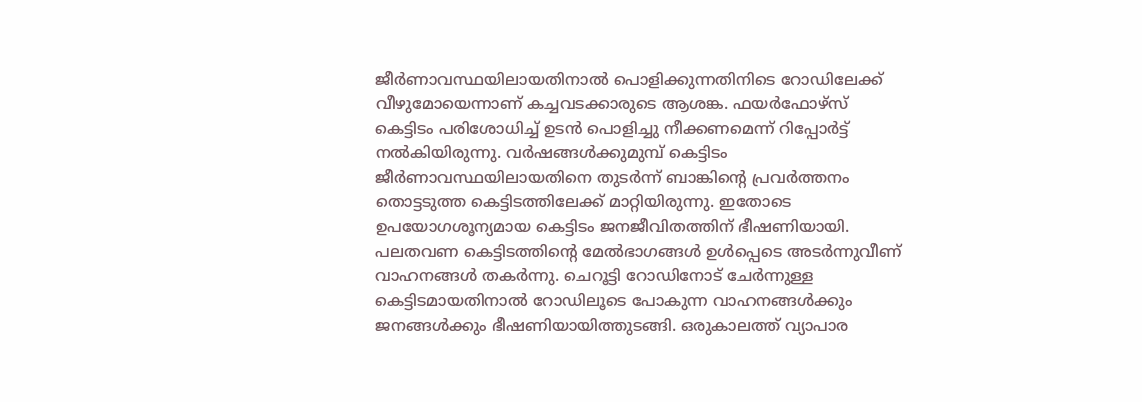ജീർണാവസ്ഥയിലായതിനാൽ പൊളിക്കുന്നതിനിടെ റോഡിലേക്ക് വീഴുമോയെന്നാണ് കച്ചവടക്കാരുടെ ആശങ്ക. ഫയർഫോഴ്സ് കെട്ടിടം പരിശോധിച്ച് ഉടൻ പൊളിച്ചു നീക്കണമെന്ന് റിപ്പോർട്ട് നൽകിയിരുന്നു. വർഷങ്ങൾക്കുമുമ്പ് കെട്ടിടം ജീർണാവസ്ഥയിലായതിനെ തുടർന്ന് ബാങ്കിന്‍റെ പ്രവർത്തനം തൊട്ടടുത്ത കെട്ടിടത്തിലേക്ക് മാറ്റിയിരുന്നു. ഇതോടെ ഉപയോഗശൂന്യമായ കെട്ടിടം ജനജീവിതത്തിന് ഭീഷണിയായി. പലതവണ കെട്ടിടത്തിന്‍റെ മേൽഭാഗങ്ങൾ ഉൾപ്പെടെ അടർന്നുവീണ് വാഹനങ്ങൾ തകർന്നു. ചെറൂട്ടി റോഡിനോട് ചേർന്നുള്ള കെട്ടിടമായതിനാൽ റോഡിലൂടെ പോകുന്ന വാഹനങ്ങൾക്കും ജനങ്ങൾക്കും ഭീഷണിയായിത്തുടങ്ങി. ഒരുകാലത്ത് വ്യാപാര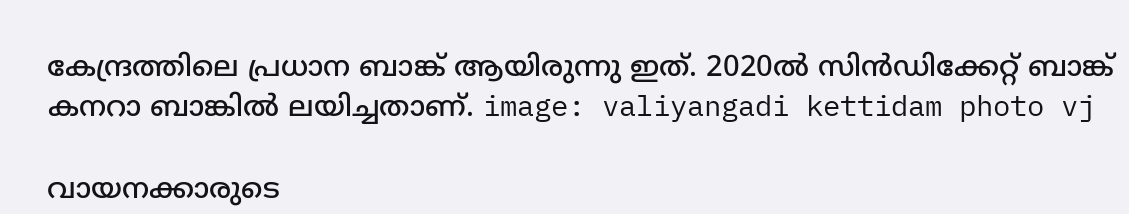കേന്ദ്രത്തിലെ പ്രധാന ബാങ്ക് ആയിരുന്നു ഇത്. 2020ൽ സിൻഡിക്കേറ്റ് ബാങ്ക് കനറാ ബാങ്കിൽ ലയിച്ചതാണ്. image: valiyangadi kettidam photo vj

വായനക്കാരുടെ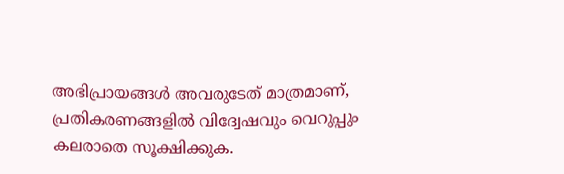അഭിപ്രായങ്ങള്‍ അവരുടേത് മാത്രമാണ്, പ്രതികരണങ്ങളിൽ വിദ്വേഷവും വെറുപ്പും കലരാതെ സൂക്ഷിക്കുക.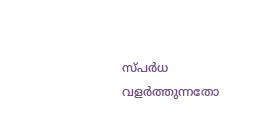സ്പർധ വളർത്തുന്നതോ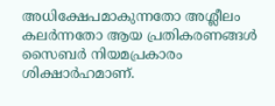അധിക്ഷേപമാകുന്നതോ അശ്ലീലം കലർന്നതോ ആയ പ്രതികരണങ്ങൾ സൈബർ നിയമപ്രകാരം ശിക്ഷാർഹമാണ്.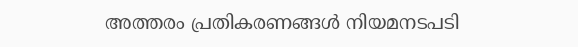അത്തരം പ്രതികരണങ്ങൾ നിയമനടപടി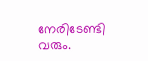നേരിടേണ്ടി വരും.